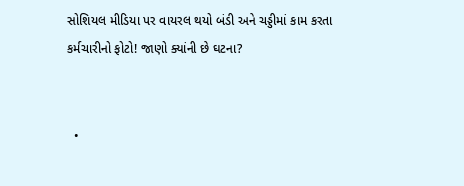સોશિયલ મીડિયા પર વાયરલ થયો બંડી અને ચડ્ડીમાં કામ કરતા કર્મચારીનો ફોટો! જાણો ક્યાંની છે ઘટના?


  •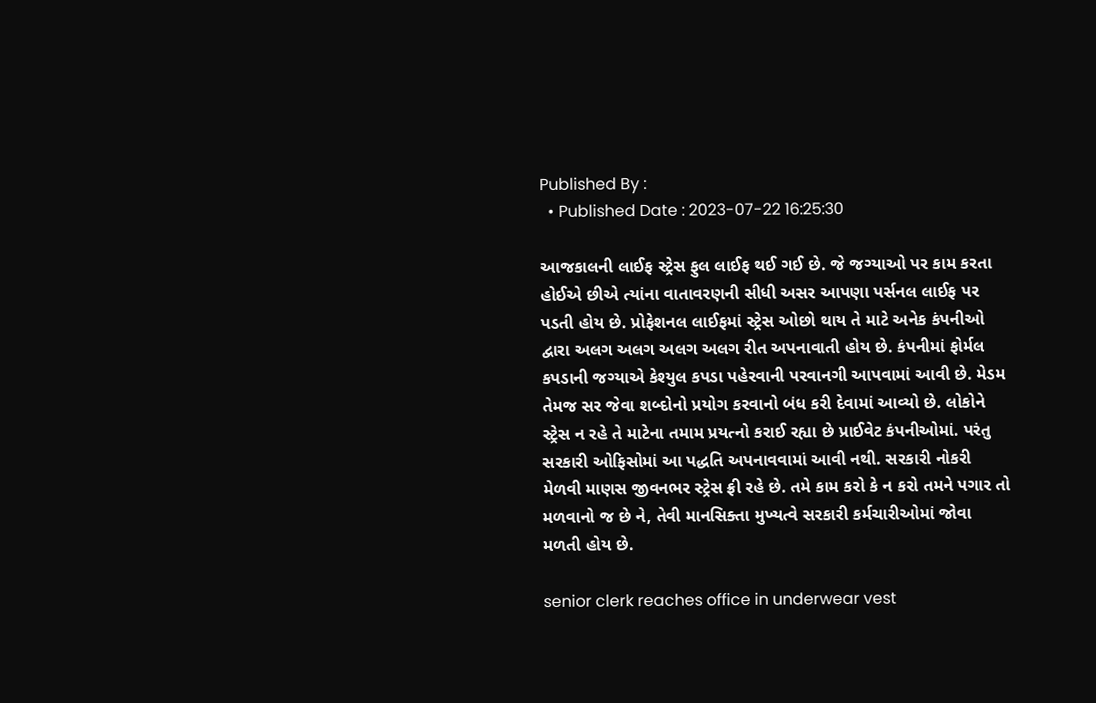Published By :
  • Published Date : 2023-07-22 16:25:30

આજકાલની લાઈફ સ્ટ્રેસ ફુલ લાઈફ થઈ ગઈ છે. જે જગ્યાઓ પર કામ કરતા હોઈએ છીએ ત્યાંના વાતાવરણની સીધી અસર આપણા પર્સનલ લાઈફ પર પડતી હોય છે. પ્રોફેશનલ લાઈફમાં સ્ટ્રેસ ઓછો થાય તે માટે અનેક કંપનીઓ દ્વારા અલગ અલગ અલગ અલગ રીત અપનાવાતી હોય છે. કંપનીમાં ફોર્મલ કપડાની જગ્યાએ કેશ્યુલ કપડા પહેરવાની પરવાનગી આપવામાં આવી છે. મેડમ તેમજ સર જેવા શબ્દોનો પ્રયોગ કરવાનો બંધ કરી દેવામાં આવ્યો છે. લોકોને સ્ટ્રેસ ન રહે તે માટેના તમામ પ્રયત્નો કરાઈ રહ્યા છે પ્રાઈવેટ કંપનીઓમાં. પરંતુ સરકારી ઓફિસોમાં આ પદ્ધતિ અપનાવવામાં આવી નથી. સરકારી નોકરી મેળવી માણસ જીવનભર સ્ટ્રેસ ફ્રી રહે છે. તમે કામ કરો કે ન કરો તમને પગાર તો મળવાનો જ છે ને, તેવી માનસિક્તા મુખ્યત્વે સરકારી કર્મચારીઓમાં જોવા મળતી હોય છે.

senior clerk reaches office in underwear vest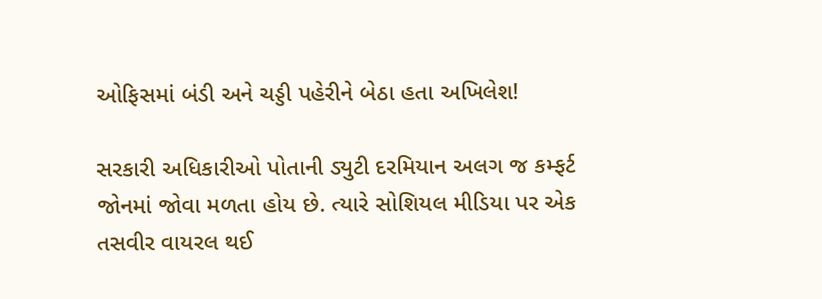ઓફિસમાં બંડી અને ચડ્ડી પહેરીને બેઠા હતા અખિલેશ!

સરકારી અધિકારીઓ પોતાની ડ્યુટી દરમિયાન અલગ જ કમ્ફર્ટ જોનમાં જોવા મળતા હોય છે. ત્યારે સોશિયલ મીડિયા પર એક તસવીર વાયરલ થઈ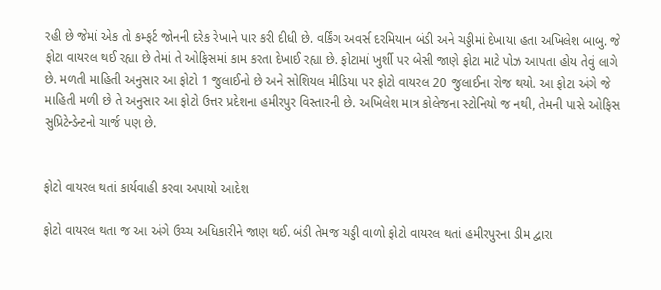રહી છે જેમાં એક તો કમ્ફર્ટ જોનની દરેક રેખાને પાર કરી દીધી છે. વર્કિંગ અવર્સ દરમિયાન બંડી અને ચડ્ડીમાં દેખાયા હતા અખિલેશ બાબુ. જે ફોટા વાયરલ થઈ રહ્યા છે તેમાં તે ઓફિસમાં કામ કરતા દેખાઈ રહ્યા છે. ફોટામાં ખુર્શી પર બેસી જાણે ફોટા માટે પોઝ આપતા હોય તેવું લાગે છે. મળતી માહિતી અનુસાર આ ફોટો 1 જુલાઈનો છે અને સોશિયલ મીડિયા પર ફોટો વાયરલ 20 જુલાઈના રોજ થયો. આ ફોટા અંગે જે માહિતી મળી છે તે અનુસાર આ ફોટો ઉત્તર પ્રદેશના હમીરપુર વિસ્તારની છે. અખિલેશ માત્ર કોલેજના સ્ટોનિયો જ નથી, તેમની પાસે ઓફિસ સુપ્રિટેન્ડેન્ટનો ચાર્જ પણ છે.


ફોટો વાયરલ થતાં કાર્યવાહી કરવા અપાયો આદેશ

ફોટો વાયરલ થતા જ આ અંગે ઉચ્ચ અધિકારીને જાણ થઈ. બંડી તેમજ ચડ્ડી વાળો ફોટો વાયરલ થતાં હમીરપુરના ડીમ દ્વારા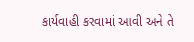કાર્યવાહી કરવામાં આવી અને તે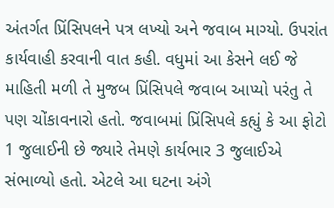અંતર્ગત પ્રિંસિપલને પત્ર લખ્યો અને જવાબ માગ્યો. ઉપરાંત કાર્યવાહી કરવાની વાત કહી. વધુમાં આ કેસને લઈ જે માહિતી મળી તે મુજબ પ્રિંસિપલે જવાબ આપ્યો પરંતુ તે પણ ચોંકાવનારો હતો. જવાબમાં પ્રિંસિપલે કહ્યું કે આ ફોટો 1 જુલાઈની છે જ્યારે તેમણે કાર્યભાર 3 જુલાઈએ સંભાળ્યો હતો. એટલે આ ઘટના અંગે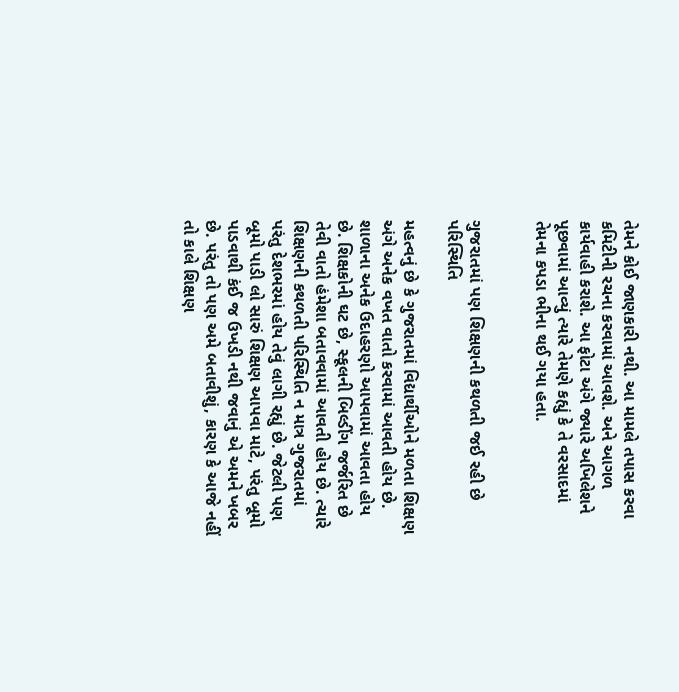તેમને કોઈ જાણકારી નથી. આ મામલે તપાસ કરવા કમિટીની રચના કરવામાં આવશે. અને આગળ કાર્યવાહી કરાશે. આ ફોટા અંગે જ્યારે અખિલેશને પૂછવામાં આવ્યું ત્યારે તેમણે કહ્યું કે તે વરસાદમાં તેમના કપડા ભીના થઈ ગયા હતા.


ગુજરાતમાં પણ શિક્ષણની કથળતી જઈ રહી છે પરિસ્થિતિ

મહત્વનું છે કે ગુજરાતમાં વિદ્યાર્થીઓને મળતા શિક્ષણ અંગે અનેક વખત વાતો કરવામાં આવતી હોય છે. શાળાના અનેક ઉદાહરણો આપવામાં આવતા હોય છે. શિક્ષકોની ઘટ છે, સ્કૂલની બિલ્ડીંગ જર્જરિત છે તેવી વાતો હંમેશા બતાવવામાં આવતી હોય છે. ત્ચારે શિક્ષણની કથળતી પરિસ્થિતિ ન માત્ર ગુજરાતમાં પરંતુ દેશભરમાં હોય તેવું લાગી રહ્યું છે. જેટલી પણ બૂમો પાડી લો સારું શિક્ષણ આપવા માટે, પરંતુ બૂમો પાડવાથી કંઈ જ ઉખડી નથી જવાનું એ અમને ખબર છે. પરંતુ તો પણ અમે બતાવીશું, કારણ કે આજે નહીં તો કાલે શિક્ષણ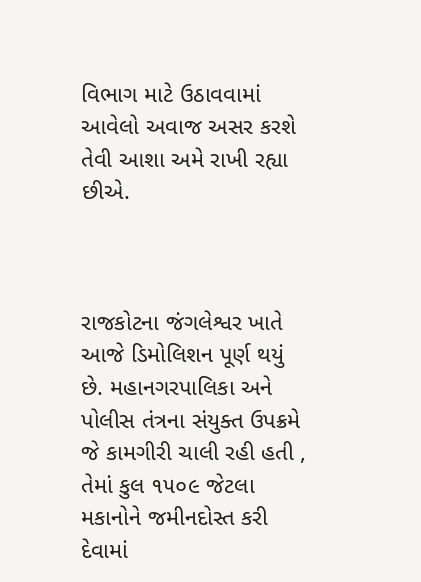વિભાગ માટે ઉઠાવવામાં આવેલો અવાજ અસર કરશે તેવી આશા અમે રાખી રહ્યા છીએ.



રાજકોટના જંગલેશ્વર ખાતે આજે ડિમોલિશન પૂર્ણ થયું છે. મહાનગરપાલિકા અને પોલીસ તંત્રના સંયુક્ત ઉપક્રમે જે કામગીરી ચાલી રહી હતી , તેમાં કુલ ૧૫૦૯ જેટલા મકાનોને જમીનદોસ્ત કરી દેવામાં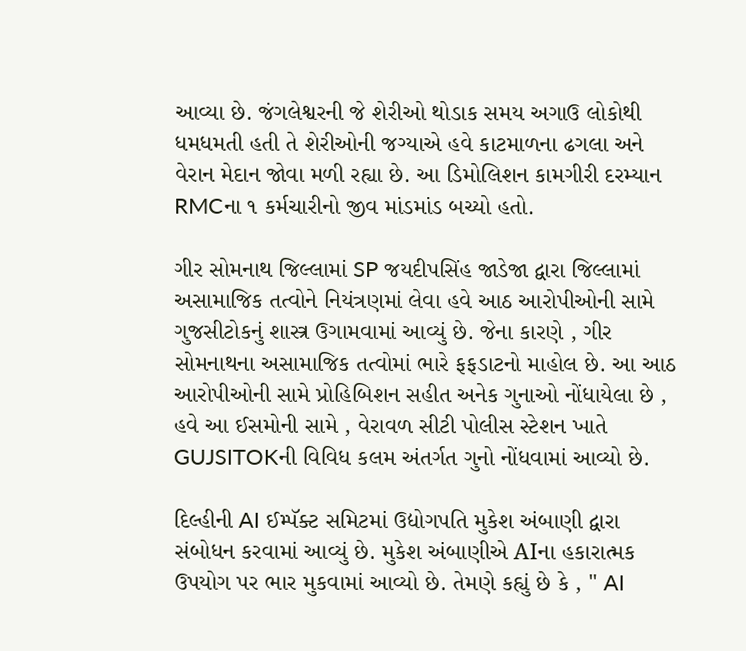આવ્યા છે. જંગલેશ્વરની જે શેરીઓ થોડાક સમય અગાઉ લોકોથી ધમધમતી હતી તે શેરીઓની જગ્યાએ હવે કાટમાળના ઢગલા અને વેરાન મેદાન જોવા મળી રહ્યા છે. આ ડિમોલિશન કામગીરી દરમ્યાન RMCના ૧ કર્મચારીનો જીવ માંડમાંડ બચ્યો હતો.

ગીર સોમનાથ જિલ્લામાં SP જયદીપસિંહ જાડેજા દ્વારા જિલ્લામાં અસામાજિક તત્વોને નિયંત્રણમાં લેવા હવે આઠ આરોપીઓની સામે ગુજસીટોકનું શાસ્ત્ર ઉગામવામાં આવ્યું છે. જેના કારણે , ગીર સોમનાથના અસામાજિક તત્વોમાં ભારે ફફડાટનો માહોલ છે. આ આઠ આરોપીઓની સામે પ્રોહિબિશન સહીત અનેક ગુનાઓ નોંધાયેલા છે , હવે આ ઈસમોની સામે , વેરાવળ સીટી પોલીસ સ્ટેશન ખાતે GUJSITOKની વિવિધ કલમ અંતર્ગત ગુનો નોંધવામાં આવ્યો છે.

દિલ્હીની AI ઈમ્પૅક્ટ સમિટમાં ઉદ્યોગપતિ મુકેશ અંબાણી દ્વારા સંબોધન કરવામાં આવ્યું છે. મુકેશ અંબાણીએ AIના હકારાત્મક ઉપયોગ પર ભાર મુકવામાં આવ્યો છે. તેમણે કહ્યું છે કે , " AI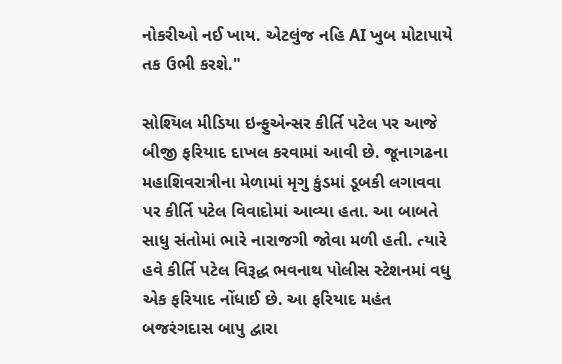નોકરીઓ નઈ ખાય. એટલુંજ નહિ AI ખુબ મોટાપાયે તક ઉભી કરશે."

સોશ્યિલ મીડિયા ઇન્ફુએન્સર કીર્તિ પટેલ પર આજે બીજી ફરિયાદ દાખલ કરવામાં આવી છે. જૂનાગઢના મહાશિવરાત્રીના મેળામાં મૃગુ કુંડમાં ડૂબકી લગાવવા પર કીર્તિ પટેલ વિવાદોમાં આવ્યા હતા. આ બાબતે સાધુ સંતોમાં ભારે નારાજગી જોવા મળી હતી. ત્યારે હવે કીર્તિ પટેલ વિરૂદ્ધ ભવનાથ પોલીસ સ્ટેશનમાં વધુ એક ફરિયાદ નોંધાઈ છે. આ ફરિયાદ મહંત બજરંગદાસ બાપુ દ્વારા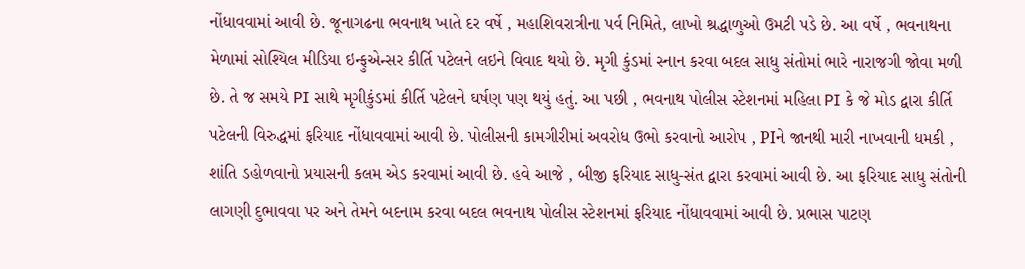નોંધાવવામાં આવી છે. જૂનાગઢના ભવનાથ ખાતે દર વર્ષે , મહાશિવરાત્રીના પર્વ નિમિતે, લાખો શ્રદ્ધાળુઓ ઉમટી પડે છે. આ વર્ષે , ભવનાથના મેળામાં સોશ્યિલ મીડિયા ઇન્ફુએન્સર કીર્તિ પટેલને લઇને વિવાદ થયો છે. મૃગી કુંડમાં સ્નાન કરવા બદલ સાધુ સંતોમાં ભારે નારાજગી જોવા મળી છે. તે જ સમયે PI સાથે મૃગીકુંડમાં કીર્તિ પટેલને ઘર્ષણ પણ થયું હતું. આ પછી , ભવનાથ પોલીસ સ્ટેશનમાં મહિલા PI કે જે મોડ દ્વારા કીર્તિ પટેલની વિરુદ્ધમાં ફરિયાદ નોંધાવવામાં આવી છે. પોલીસની કામગીરીમાં અવરોધ ઉભો કરવાનો આરોપ , PIને જાનથી મારી નાખવાની ધમકી , શાંતિ ડહોળવાનો પ્રયાસની કલમ એડ કરવામાં આવી છે. હવે આજે , બીજી ફરિયાદ સાધુ-સંત દ્વારા કરવામાં આવી છે. આ ફરિયાદ સાધુ સંતોની લાગણી દુભાવવા પર અને તેમને બદનામ કરવા બદલ ભવનાથ પોલીસ સ્ટેશનમાં ફરિયાદ નોંધાવવામાં આવી છે. પ્રભાસ પાટણ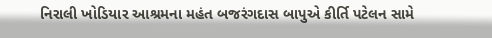નિરાલી ખોડિયાર આશ્રમના મહંત બજરંગદાસ બાપુએ કીર્તિ પટેલન સામે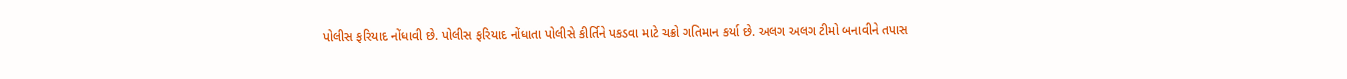પોલીસ ફરિયાદ નોંધાવી છે. પોલીસ ફરિયાદ નોંધાતા પોલીસે કીર્તિને પકડવા માટે ચક્રો ગતિમાન કર્યા છે. અલગ અલગ ટીમો બનાવીને તપાસ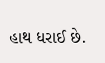હાથ ધરાઈ છે.